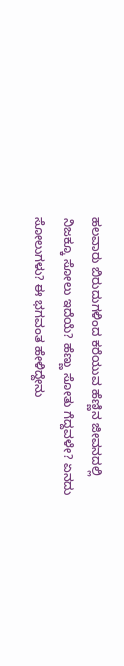ಹಲವಾರು ಬಿರುದುಗಳಿಂದ ಕರೆಯುವ ಹೆಣ್ಣಿನ ಜೀವನದಲ್ಲಿ ನಿಜಕ್ಕೂ ಸೋಲು ಇದೆಯೆ? ಹೆಣ್ಣು ಸೋತು ಗೆದ್ದವಳೇ? ಏನದು ಸೋಲುಗಳು? ಈ ಭಗವಂತ ಹೇಳಿದ್ದೇನು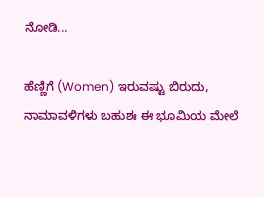ನೋಡಿ...

ಹೆಣ್ಣಿಗೆ (Women) ಇರುವಷ್ಟು ಬಿರುದು, ನಾಮಾವಳಿಗಳು ಬಹುಶಃ ಈ ಭೂಮಿಯ ಮೇಲೆ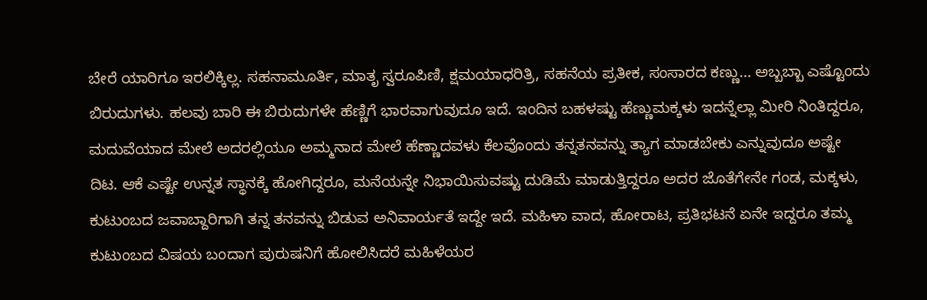ಬೇರೆ ಯಾರಿಗೂ ಇರಲಿಕ್ಕಿಲ್ಲ. ಸಹನಾಮೂರ್ತಿ, ಮಾತೃ ಸ್ವರೂಪಿಣಿ, ಕ್ಷಮಯಾಧರಿತ್ರಿ, ಸಹನೆಯ ಪ್ರತೀಕ, ಸಂಸಾರದ ಕಣ್ಣು... ಅಬ್ಬಬ್ಬಾ ಎಷ್ಟೊಂದು ಬಿರುದುಗಳು. ಹಲವು ಬಾರಿ ಈ ಬಿರುದುಗಳೇ ಹೆಣ್ಣಿಗೆ ಭಾರವಾಗುವುದೂ ಇದೆ. ಇಂದಿನ ಬಹಳಷ್ಟು ಹೆಣ್ಣುಮಕ್ಕಳು ಇದನ್ನೆಲ್ಲಾ ಮೀರಿ ನಿಂತಿದ್ದರೂ, ಮದುವೆಯಾದ ಮೇಲೆ ಅದರಲ್ಲಿಯೂ ಅಮ್ಮನಾದ ಮೇಲೆ ಹೆಣ್ಣಾದವಳು ಕೆಲವೊಂದು ತನ್ನತನವನ್ನು ತ್ಯಾಗ ಮಾಡಬೇಕು ಎನ್ನುವುದೂ ಅಷ್ಟೇ ದಿಟ. ಆಕೆ ಎಷ್ಟೇ ಉನ್ನತ ಸ್ಥಾನಕ್ಕೆ ಹೋಗಿದ್ದರೂ, ಮನೆಯನ್ನೇ ನಿಭಾಯಿಸುವಷ್ಟು ದುಡಿಮೆ ಮಾಡುತ್ತಿದ್ದರೂ ಅದರ ಜೊತೆಗೇನೇ ಗಂಡ, ಮಕ್ಕಳು, ಕುಟುಂಬದ ಜವಾಬ್ದಾರಿಗಾಗಿ ತನ್ನ ತನವನ್ನು ಬಿಡುವ ಅನಿವಾರ್ಯತೆ ಇದ್ದೇ ಇದೆ. ಮಹಿಳಾ ವಾದ, ಹೋರಾಟ, ಪ್ರತಿಭಟನೆ ಏನೇ ಇದ್ದರೂ ತಮ್ಮ ಕುಟುಂಬದ ವಿಷಯ ಬಂದಾಗ ಪುರುಷನಿಗೆ ಹೋಲಿಸಿದರೆ ಮಹಿಳೆಯರ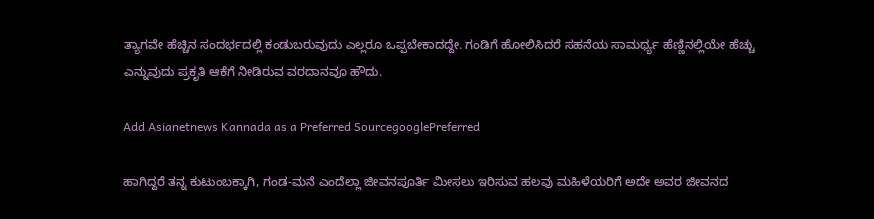ತ್ಯಾಗವೇ ಹೆಚ್ಚಿನ ಸಂದರ್ಭದಲ್ಲಿ ಕಂಡುಬರುವುದು ಎಲ್ಲರೂ ಒಪ್ಪಬೇಕಾದದ್ದೇ. ಗಂಡಿಗೆ ಹೋಲಿಸಿದರೆ ಸಹನೆಯ ಸಾಮರ್ಥ್ಯ ಹೆಣ್ಣಿನಲ್ಲಿಯೇ ಹೆಚ್ಚು ಎನ್ನುವುದು ಪ್ರಕೃತಿ ಆಕೆಗೆ ನೀಡಿರುವ ವರದಾನವೂ ಹೌದು.

Add Asianetnews Kannada as a Preferred SourcegooglePreferred

ಹಾಗಿದ್ದರೆ ತನ್ನ ಕುಟುಂಬಕ್ಕಾಗಿ, ಗಂಡ-ಮನೆ ಎಂದೆಲ್ಲಾ ಜೀವನಪೂರ್ತಿ ಮೀಸಲು ಇರಿಸುವ ಹಲವು ಮಹಿಳೆಯರಿಗೆ ಅದೇ ಅವರ ಜೀವನದ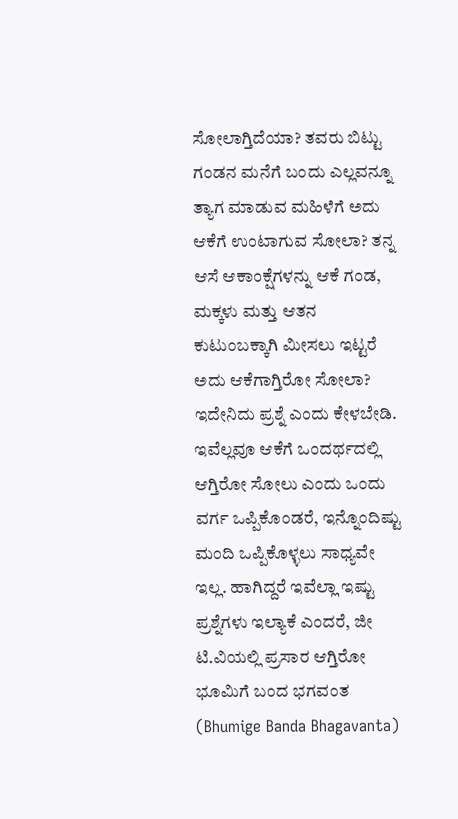ಸೋಲಾಗ್ತಿದೆಯಾ? ತವರು ಬಿಟ್ಟು ಗಂಡನ ಮನೆಗೆ ಬಂದು ಎಲ್ಲವನ್ನೂ ತ್ಯಾಗ ಮಾಡುವ ಮಹಿಳೆಗೆ ಅದು ಆಕೆಗೆ ಉಂಟಾಗುವ ಸೋಲಾ? ತನ್ನ ಆಸೆ ಆಕಾಂಕ್ಷೆಗಳನ್ನು ಆಕೆ ಗಂಡ, ಮಕ್ಕಳು ಮತ್ತು ಆತನ ಕುಟುಂಬಕ್ಕಾಗಿ ಮೀಸಲು ಇಟ್ಟರೆ ಅದು ಆಕೆಗಾಗ್ತಿರೋ ಸೋಲಾ? ಇದೇನಿದು ಪ್ರಶ್ನೆ ಎಂದು ಕೇಳಬೇಡಿ. ಇವೆಲ್ಲವೂ ಆಕೆಗೆ ಒಂದರ್ಥದಲ್ಲಿ ಆಗ್ತಿರೋ ಸೋಲು ಎಂದು ಒಂದು ವರ್ಗ ಒಪ್ಪಿಕೊಂಡರೆ, ಇನ್ನೊಂದಿಷ್ಟು ಮಂದಿ ಒಪ್ಪಿಕೊಳ್ಳಲು ಸಾಧ್ಯವೇ ಇಲ್ಲ. ಹಾಗಿದ್ದರೆ ಇವೆಲ್ಲಾ ಇಷ್ಟು ಪ್ರಶ್ನೆಗಳು ಇಲ್ಯಾಕೆ ಎಂದರೆ, ಜೀ ಟಿ.ವಿಯಲ್ಲಿ ಪ್ರಸಾರ ಆಗ್ತಿರೋ ಭೂಮಿಗೆ ಬಂದ ಭಗವಂತ (Bhumige Banda Bhagavanta)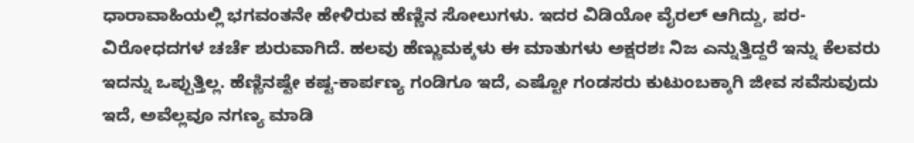ಧಾರಾವಾಹಿಯಲ್ಲಿ ಭಗವಂತನೇ ಹೇಳಿರುವ ಹೆಣ್ಣಿನ ಸೋಲುಗಳು. ಇದರ ವಿಡಿಯೋ ವೈರಲ್ ಆಗಿದ್ದು, ಪರ-ವಿರೋಧದಗಳ ಚರ್ಚೆ ಶುರುವಾಗಿದೆ. ಹಲವು ಹೆಣ್ಣುಮಕ್ಕಳು ಈ ಮಾತುಗಳು ಅಕ್ಷರಶಃ ನಿಜ ಎನ್ನುತ್ತಿದ್ದರೆ ಇನ್ನು ಕೆಲವರು ಇದನ್ನು ಒಪ್ಪುತ್ತಿಲ್ಲ. ಹೆಣ್ಣಿನಷ್ಟೇ ಕಷ್ಟ-ಕಾರ್ಪಣ್ಯ ಗಂಡಿಗೂ ಇದೆ, ಎಷ್ಟೋ ಗಂಡಸರು ಕುಟುಂಬಕ್ಕಾಗಿ ಜೀವ ಸವೆಸುವುದು ಇದೆ, ಅವೆಲ್ಲವೂ ನಗಣ್ಯ ಮಾಡಿ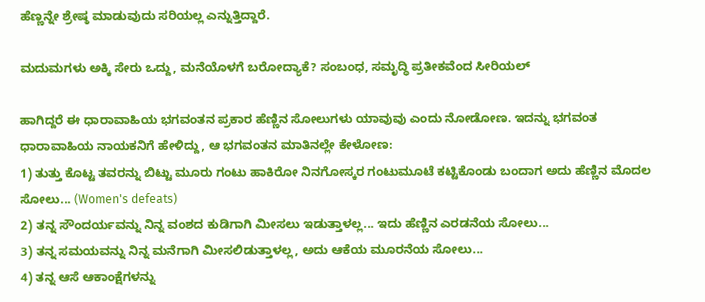ಹೆಣ್ಣನ್ನೇ ಶ್ರೇಷ್ಠ ಮಾಡುವುದು ಸರಿಯಲ್ಲ ಎನ್ನುತ್ತಿದ್ದಾರೆ.

ಮದುಮಗಳು ಅಕ್ಕಿ ಸೇರು ಒದ್ದು, ಮನೆಯೊಳಗೆ ಬರೋದ್ಯಾಕೆ? ಸಂಬಂಧ, ಸಮೃದ್ಧಿ ಪ್ರತೀಕವೆಂದ ಸೀರಿಯಲ್

ಹಾಗಿದ್ದರೆ ಈ ಧಾರಾವಾಹಿಯ ಭಗವಂತನ ಪ್ರಕಾರ ಹೆಣ್ಣಿನ ಸೋಲುಗಳು ಯಾವುವು ಎಂದು ನೋಡೋಣ. ಇದನ್ನು ಭಗವಂತ ಧಾರಾವಾಹಿಯ ನಾಯಕನಿಗೆ ಹೇಳಿದ್ದು, ಆ ಭಗವಂತನ ಮಾತಿನಲ್ಲೇ ಕೇಳೋಣ:
1) ತುತ್ತು ಕೊಟ್ಟ ತವರನ್ನು ಬಿಟ್ಟು ಮೂರು ಗಂಟು ಹಾಕಿರೋ ನಿನಗೋಸ್ಕರ ಗಂಟುಮೂಟೆ ಕಟ್ಟಿಕೊಂಡು ಬಂದಾಗ ಅದು ಹೆಣ್ಣಿನ ಮೊದಲ ಸೋಲು... (Women's defeats)
2) ತನ್ನ ಸೌಂದರ್ಯವನ್ನು ನಿನ್ನ ವಂಶದ ಕುಡಿಗಾಗಿ ಮೀಸಲು ಇಡುತ್ತಾಳಲ್ಲ... ಇದು ಹೆಣ್ಣಿನ ಎರಡನೆಯ ಸೋಲು...
3) ತನ್ನ ಸಮಯವನ್ನು ನಿನ್ನ ಮನೆಗಾಗಿ ಮೀಸಲಿಡುತ್ತಾಳಲ್ಲ, ಅದು ಆಕೆಯ ಮೂರನೆಯ ಸೋಲು...
4) ತನ್ನ ಆಸೆ ಆಕಾಂಕ್ಷೆಗಳನ್ನು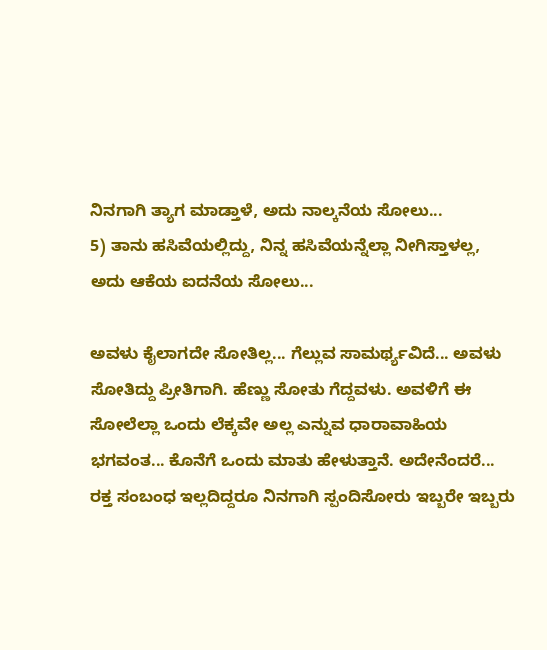ನಿನಗಾಗಿ ತ್ಯಾಗ ಮಾಡ್ತಾಳೆ, ಅದು ನಾಲ್ಕನೆಯ ಸೋಲು...
5) ತಾನು ಹಸಿವೆಯಲ್ಲಿದ್ದು, ನಿನ್ನ ಹಸಿವೆಯನ್ನೆಲ್ಲಾ ನೀಗಿಸ್ತಾಳಲ್ಲ, ಅದು ಆಕೆಯ ಐದನೆಯ ಸೋಲು...

ಅವಳು ಕೈಲಾಗದೇ ಸೋತಿಲ್ಲ... ಗೆಲ್ಲುವ ಸಾಮರ್ಥ್ಯವಿದೆ... ಅವಳು ಸೋತಿದ್ದು ಪ್ರೀತಿಗಾಗಿ. ಹೆಣ್ಣು ಸೋತು ಗೆದ್ದವಳು. ಅವಳಿಗೆ ಈ ಸೋಲೆಲ್ಲಾ ಒಂದು ಲೆಕ್ಕವೇ ಅಲ್ಲ ಎನ್ನುವ ಧಾರಾವಾಹಿಯ ಭಗವಂತ... ಕೊನೆಗೆ ಒಂದು ಮಾತು ಹೇಳುತ್ತಾನೆ. ಅದೇನೆಂದರೆ... ರಕ್ತ ಸಂಬಂಧ ಇಲ್ಲದಿದ್ದರೂ ನಿನಗಾಗಿ ಸ್ಪಂದಿಸೋರು ಇಬ್ಬರೇ ಇಬ್ಬರು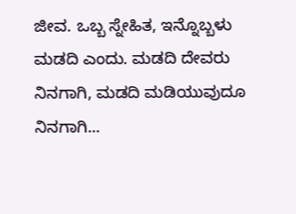ಜೀವ. ಒಬ್ಬ ಸ್ನೇಹಿತ, ಇನ್ನೊಬ್ಬಳು ಮಡದಿ ಎಂದು. ಮಡದಿ ದೇವರು ನಿನಗಾಗಿ, ಮಡದಿ ಮಡಿಯುವುದೂ ನಿನಗಾಗಿ...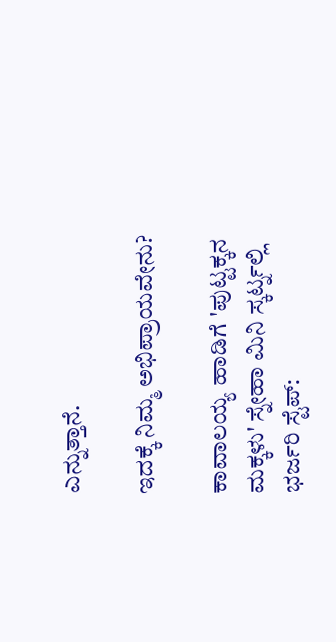ಎನ್ನುತ್ತಾನೆ.

ಇದಕ್ಕೆ ನಿಮ್ಮ ಅಭಿಪ್ರಾಯವೇನು?

ಕಾವಾಲಯ್ಯ ಹಾಡಿಗೆ 'ಪುಟ್ಟಕ್ಕನ ಮಕ್ಕಳು' ಸ್ನೇಹಾ ಮಿನಿ ಸ್ಕರ್ಟ್ನಲ್ಲಿ ಭರ್ಜರಿ ಸ್ಟೆಪ್: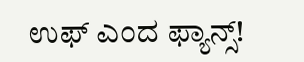ಉಫ್ ಎಂದ ಫ್ಯಾನ್ಸ್!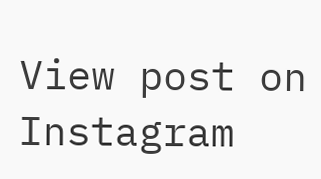View post on Instagram